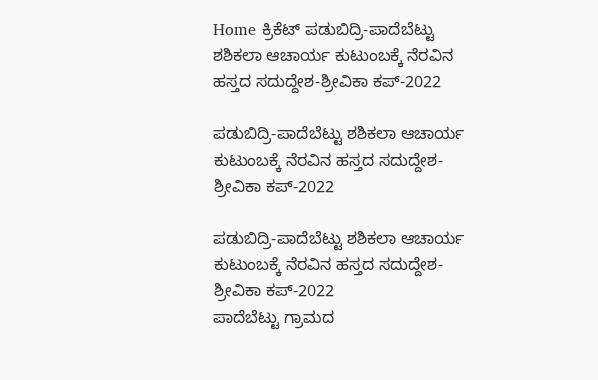Home ಕ್ರಿಕೆಟ್ ಪಡುಬಿದ್ರಿ-ಪಾದೆಬೆಟ್ಟು ಶಶಿಕಲಾ ಆಚಾರ್ಯ ಕುಟುಂಬಕ್ಕೆ ನೆರವಿನ ಹಸ್ತದ ಸದುದ್ದೇಶ-ಶ್ರೀವಿಕಾ ಕಪ್-2022

ಪಡುಬಿದ್ರಿ-ಪಾದೆಬೆಟ್ಟು ಶಶಿಕಲಾ ಆಚಾರ್ಯ ಕುಟುಂಬಕ್ಕೆ ನೆರವಿನ ಹಸ್ತದ ಸದುದ್ದೇಶ-ಶ್ರೀವಿಕಾ ಕಪ್-2022

ಪಡುಬಿದ್ರಿ-ಪಾದೆಬೆಟ್ಟು ಶಶಿಕಲಾ ಆಚಾರ್ಯ ಕುಟುಂಬಕ್ಕೆ ನೆರವಿನ ಹಸ್ತದ ಸದುದ್ದೇಶ-ಶ್ರೀವಿಕಾ ಕಪ್-2022
ಪಾದೆಬೆಟ್ಟು ಗ್ರಾಮದ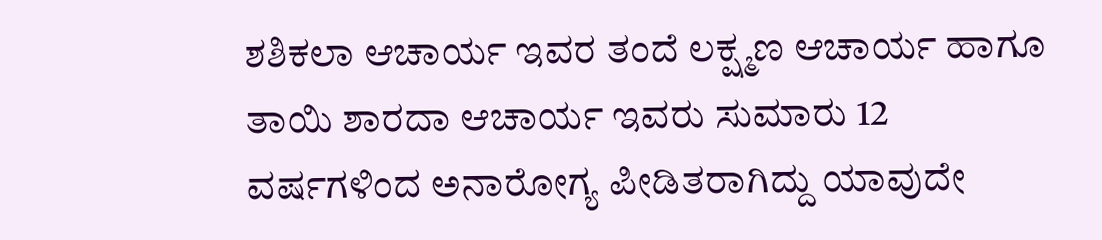ಶಶಿಕಲಾ ಆಚಾರ್ಯ ಇವರ ತಂದೆ ಲಕ್ಷ್ಮಣ ಆಚಾರ್ಯ ಹಾಗೂ ತಾಯಿ ಶಾರದಾ ಆಚಾರ್ಯ ಇವರು ಸುಮಾರು 12 ವರ್ಷಗಳಿಂದ ಅನಾರೋಗ್ಯ ಪೀಡಿತರಾಗಿದ್ದು ಯಾವುದೇ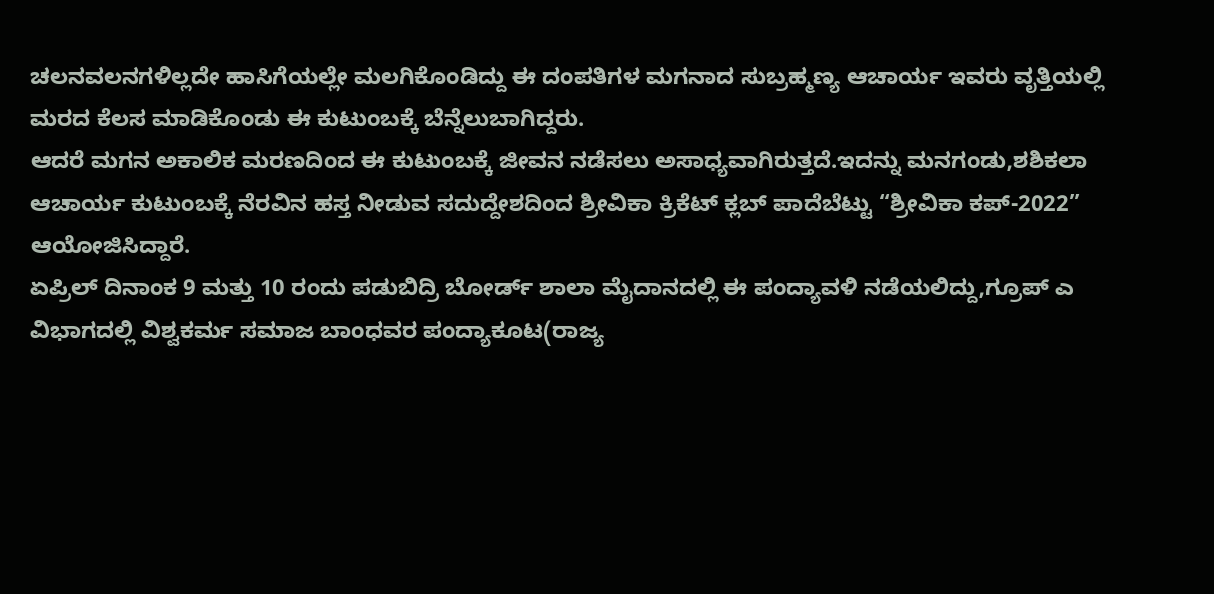ಚಲನವಲನಗಳಿಲ್ಲದೇ ಹಾಸಿಗೆಯಲ್ಲೇ ಮಲಗಿಕೊಂಡಿದ್ದು ಈ ದಂಪತಿಗಳ ಮಗನಾದ ಸುಬ್ರಹ್ಮಣ್ಯ ಆಚಾರ್ಯ ಇವರು ವೃತ್ತಿಯಲ್ಲಿ ಮರದ ಕೆಲಸ ಮಾಡಿಕೊಂಡು ಈ ಕುಟುಂಬಕ್ಕೆ ಬೆನ್ನೆಲುಬಾಗಿದ್ದರು.
ಆದರೆ ಮಗನ ಅಕಾಲಿಕ ಮರಣದಿಂದ ಈ ಕುಟುಂಬಕ್ಕೆ ಜೀವನ ನಡೆಸಲು ಅಸಾಧ್ಯವಾಗಿರುತ್ತದೆ.ಇದನ್ನು ಮನಗಂಡು,ಶಶಿಕಲಾ ಆಚಾರ್ಯ ಕುಟುಂಬಕ್ಕೆ ನೆರವಿನ ಹಸ್ತ ನೀಡುವ ಸದುದ್ದೇಶದಿಂದ ಶ್ರೀವಿಕಾ ಕ್ರಿಕೆಟ್ ಕ್ಲಬ್ ಪಾದೆಬೆಟ್ಟು “ಶ್ರೀವಿಕಾ ಕಪ್-2022” ಆಯೋಜಿಸಿದ್ದಾರೆ.
ಏಪ್ರಿಲ್ ದಿನಾಂಕ 9 ಮತ್ತು 10 ರಂದು ಪಡುಬಿದ್ರಿ ಬೋರ್ಡ್ ಶಾಲಾ ಮೈದಾನದಲ್ಲಿ ಈ ಪಂದ್ಯಾವಳಿ ನಡೆಯಲಿದ್ದು,ಗ್ರೂಪ್ ಎ ವಿಭಾಗದಲ್ಲಿ ವಿಶ್ವಕರ್ಮ ಸಮಾಜ ಬಾಂಧವರ ಪಂದ್ಯಾಕೂಟ(ರಾಜ್ಯ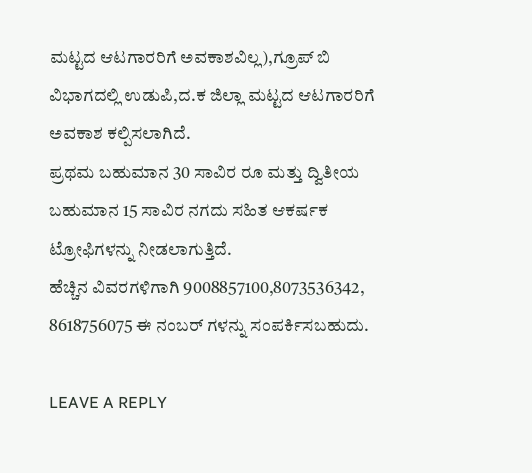ಮಟ್ಟದ ಆಟಗಾರರಿಗೆ ಅವಕಾಶವಿಲ್ಲ),ಗ್ರೂಪ್ ಬಿ ವಿಭಾಗದಲ್ಲಿ ಉಡುಪಿ,ದ.ಕ ಜಿಲ್ಲಾ ಮಟ್ಟದ ಆಟಗಾರರಿಗೆ ಅವಕಾಶ ಕಲ್ಪಿಸಲಾಗಿದೆ.
ಪ್ರಥಮ ಬಹುಮಾನ 30 ಸಾವಿರ ರೂ ಮತ್ತು ದ್ವಿತೀಯ ಬಹುಮಾನ 15 ಸಾವಿರ ನಗದು ಸಹಿತ ಆಕರ್ಷಕ ಟ್ರೋಫಿಗಳನ್ನು ನೀಡಲಾಗುತ್ತಿದೆ.
ಹೆಚ್ಚಿನ ವಿವರಗಳಿಗಾಗಿ 9008857100,8073536342,
8618756075 ಈ ನಂಬರ್ ಗಳನ್ನು ಸಂಪರ್ಕಿಸಬಹುದು.

LEAVE A REPLY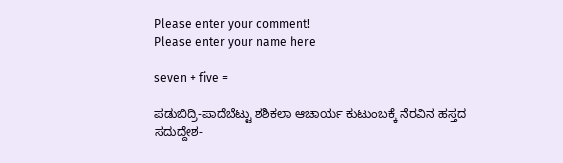Please enter your comment!
Please enter your name here

seven + five =

ಪಡುಬಿದ್ರಿ-ಪಾದೆಬೆಟ್ಟು ಶಶಿಕಲಾ ಆಚಾರ್ಯ ಕುಟುಂಬಕ್ಕೆ ನೆರವಿನ ಹಸ್ತದ ಸದುದ್ದೇಶ-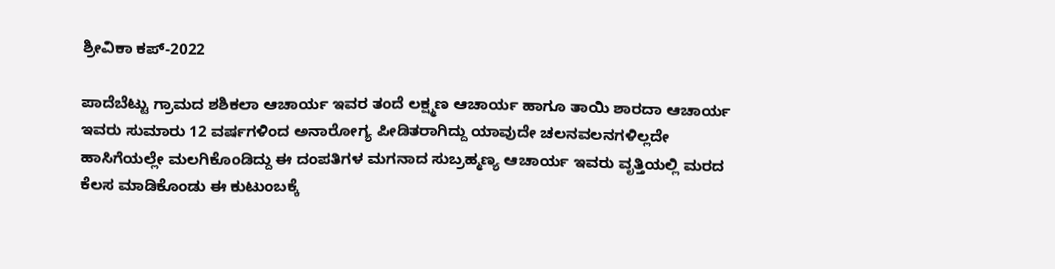ಶ್ರೀವಿಕಾ ಕಪ್-2022

ಪಾದೆಬೆಟ್ಟು ಗ್ರಾಮದ ಶಶಿಕಲಾ ಆಚಾರ್ಯ ಇವರ ತಂದೆ ಲಕ್ಷ್ಮಣ ಆಚಾರ್ಯ ಹಾಗೂ ತಾಯಿ ಶಾರದಾ ಆಚಾರ್ಯ ಇವರು ಸುಮಾರು 12 ವರ್ಷಗಳಿಂದ ಅನಾರೋಗ್ಯ ಪೀಡಿತರಾಗಿದ್ದು ಯಾವುದೇ ಚಲನವಲನಗಳಿಲ್ಲದೇ ಹಾಸಿಗೆಯಲ್ಲೇ ಮಲಗಿಕೊಂಡಿದ್ದು ಈ ದಂಪತಿಗಳ ಮಗನಾದ ಸುಬ್ರಹ್ಮಣ್ಯ ಆಚಾರ್ಯ ಇವರು ವೃತ್ತಿಯಲ್ಲಿ ಮರದ ಕೆಲಸ ಮಾಡಿಕೊಂಡು ಈ ಕುಟುಂಬಕ್ಕೆ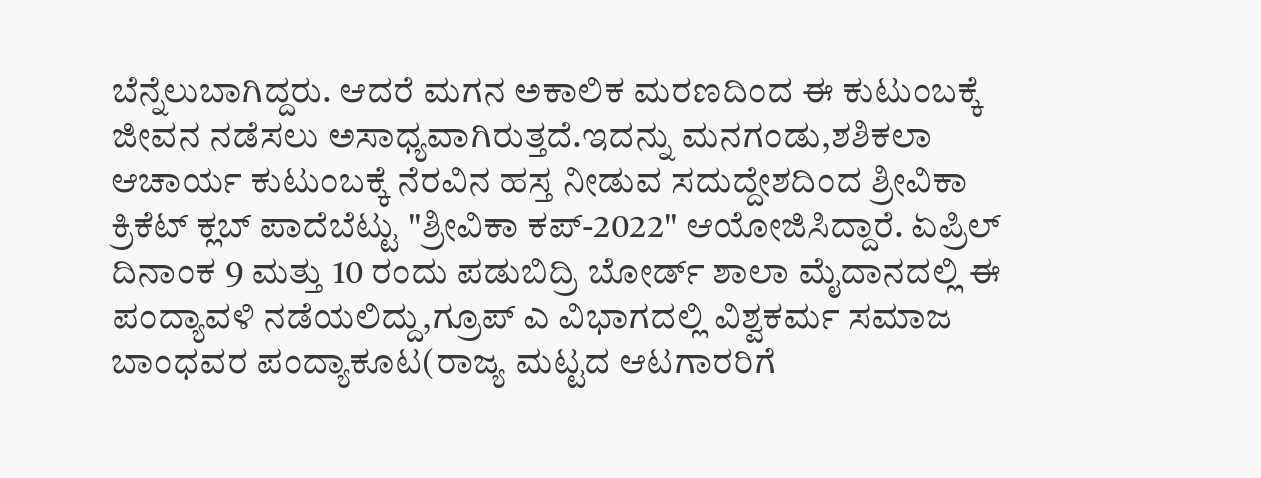ಬೆನ್ನೆಲುಬಾಗಿದ್ದರು. ಆದರೆ ಮಗನ ಅಕಾಲಿಕ ಮರಣದಿಂದ ಈ ಕುಟುಂಬಕ್ಕೆ ಜೀವನ ನಡೆಸಲು ಅಸಾಧ್ಯವಾಗಿರುತ್ತದೆ.ಇದನ್ನು ಮನಗಂಡು,ಶಶಿಕಲಾ ಆಚಾರ್ಯ ಕುಟುಂಬಕ್ಕೆ ನೆರವಿನ ಹಸ್ತ ನೀಡುವ ಸದುದ್ದೇಶದಿಂದ ಶ್ರೀವಿಕಾ ಕ್ರಿಕೆಟ್ ಕ್ಲಬ್ ಪಾದೆಬೆಟ್ಟು "ಶ್ರೀವಿಕಾ ಕಪ್-2022" ಆಯೋಜಿಸಿದ್ದಾರೆ. ಏಪ್ರಿಲ್ ದಿನಾಂಕ 9 ಮತ್ತು 10 ರಂದು ಪಡುಬಿದ್ರಿ ಬೋರ್ಡ್ ಶಾಲಾ ಮೈದಾನದಲ್ಲಿ ಈ ಪಂದ್ಯಾವಳಿ ನಡೆಯಲಿದ್ದು,ಗ್ರೂಪ್ ಎ ವಿಭಾಗದಲ್ಲಿ ವಿಶ್ವಕರ್ಮ ಸಮಾಜ ಬಾಂಧವರ ಪಂದ್ಯಾಕೂಟ(ರಾಜ್ಯ ಮಟ್ಟದ ಆಟಗಾರರಿಗೆ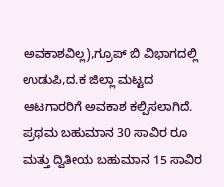ಅವಕಾಶವಿಲ್ಲ),ಗ್ರೂಪ್ ಬಿ ವಿಭಾಗದಲ್ಲಿ ಉಡುಪಿ,ದ.ಕ ಜಿಲ್ಲಾ ಮಟ್ಟದ ಆಟಗಾರರಿಗೆ ಅವಕಾಶ ಕಲ್ಪಿಸಲಾಗಿದೆ. ಪ್ರಥಮ ಬಹುಮಾನ 30 ಸಾವಿರ ರೂ ಮತ್ತು ದ್ವಿತೀಯ ಬಹುಮಾನ 15 ಸಾವಿರ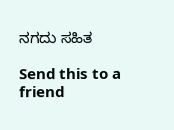ನಗದು ಸಹಿತ

Send this to a friend